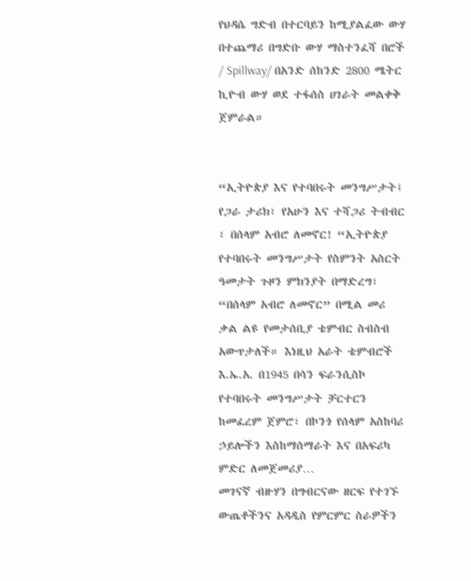የህዳሴ ግድብ በተርባይን ከሚያልፈው ውሃ በተጨማሪ በግድቡ ውሃ ማስተንፈሻ በሮች / Spillway/ በአንድ ሰከንድ 2800 ሜትር ኪዮብ ውሃ ወደ ተፋሰስ ሀገራት መልቀቅ ጀምራል።


“ኢትዮጵያ እና የተባበሩት መንግሥታት፤ የጋራ ታሪክ፣ የአሁን እና ተሻጋሪ ትብብር ፣ በሰላም አብሮ ለመኖር! “ኢትዮጵያ የተባበሩት መንግሥታት የስምንት አስርት ዓመታት ጉዞን ምክንያት በማድረግ፣ “በሰላም አብሮ ለመኖር” በሚል መሪ ቃል ልዩ የመታሰቢያ ቴምብር ስብስብ አውጥታለች። እነዚህ አራት ቴምብሮች እ.ኤ.አ. በ1945 በሳን ፍራንሲስኮ የተባበሩት መንግሥታት ቻርተርን ከመፈረም ጀምሮ፣ በኮንጎ የሰላም አስከባሪ ኃይሎችን እስከማሰማራት እና በአፍሪካ ምድር ለመጀመሪያ…
መገናኛ ብዙሃን በግብርናው ዘርፍ የተገኙ ውጤቶችንና አዳዲስ የምርምር ስራዎችን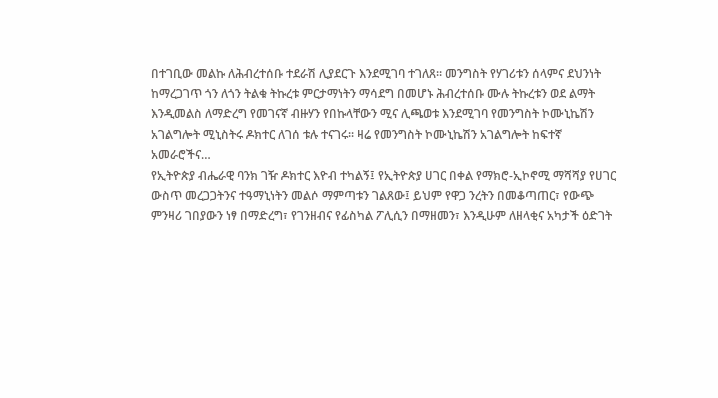በተገቢው መልኩ ለሕብረተሰቡ ተደራሽ ሊያደርጉ እንደሚገባ ተገለጸ። መንግስት የሃገሪቱን ሰላምና ደህንነት ከማረጋገጥ ጎን ለጎን ትልቁ ትኩረቱ ምርታማነትን ማሳደግ በመሆኑ ሕብረተሰቡ ሙሉ ትኩረቱን ወደ ልማት እንዲመልስ ለማድረግ የመገናኛ ብዙሃን የበኩላቸውን ሚና ሊጫወቱ እንደሚገባ የመንግስት ኮሙኒኬሽን አገልግሎት ሚኒስትሩ ዶክተር ለገሰ ቱሉ ተናገሩ፡፡ ዛሬ የመንግስት ኮሙኒኬሽን አገልግሎት ከፍተኛ አመራሮችና…
የኢትዮጵያ ብሔራዊ ባንክ ገዥ ዶክተር እዮብ ተካልኝ፤ የኢትዮጵያ ሀገር በቀል የማክሮ-ኢኮኖሚ ማሻሻያ የሀገር ውስጥ መረጋጋትንና ተዓማኒነትን መልሶ ማምጣቱን ገልጸው፤ ይህም የዋጋ ንረትን በመቆጣጠር፣ የውጭ ምንዛሪ ገበያውን ነፃ በማድረግ፣ የገንዘብና የፊስካል ፖሊሲን በማዘመን፣ እንዲሁም ለዘላቂና አካታች ዕድገት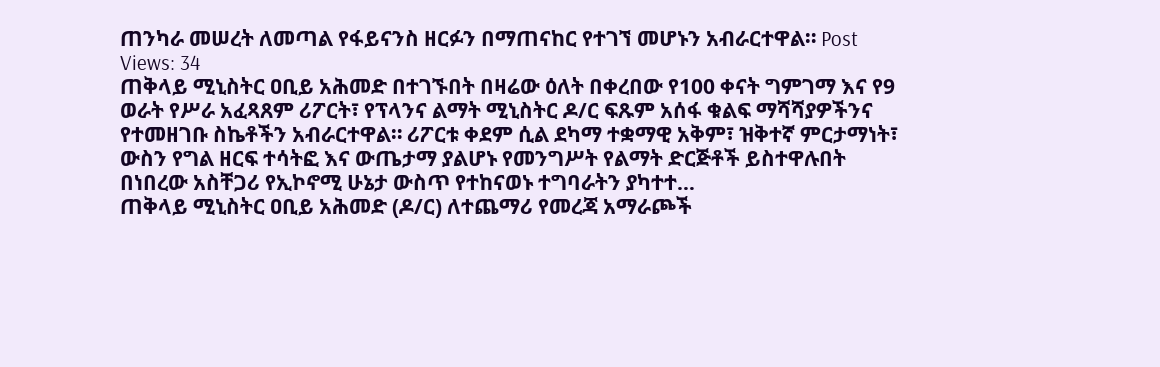ጠንካራ መሠረት ለመጣል የፋይናንስ ዘርፉን በማጠናከር የተገኘ መሆኑን አብራርተዋል። Post Views: 34
ጠቅላይ ሚኒስትር ዐቢይ አሕመድ በተገኙበት በዛሬው ዕለት በቀረበው የ100 ቀናት ግምገማ እና የ9 ወራት የሥራ አፈጻጸም ሪፖርት፣ የፕላንና ልማት ሚኒስትር ዶ/ር ፍጹም አሰፋ ቁልፍ ማሻሻያዎችንና የተመዘገቡ ስኬቶችን አብራርተዋል። ሪፖርቱ ቀደም ሲል ደካማ ተቋማዊ አቅም፣ ዝቅተኛ ምርታማነት፣ ውስን የግል ዘርፍ ተሳትፎ እና ውጤታማ ያልሆኑ የመንግሥት የልማት ድርጅቶች ይስተዋሉበት በነበረው አስቸጋሪ የኢኮኖሚ ሁኔታ ውስጥ የተከናወኑ ተግባራትን ያካተተ…
ጠቅላይ ሚኒስትር ዐቢይ አሕመድ (ዶ/ር) ለተጨማሪ የመረጃ አማራጮች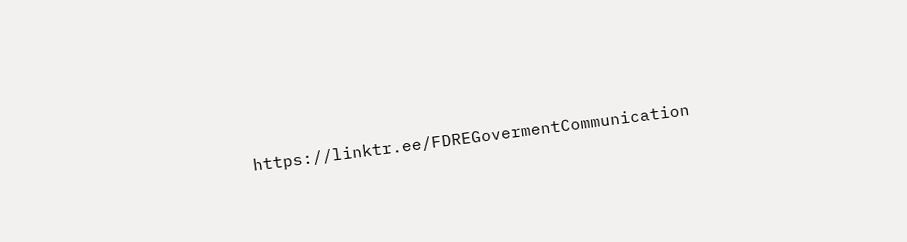https://linktr.ee/FDREGovermentCommunication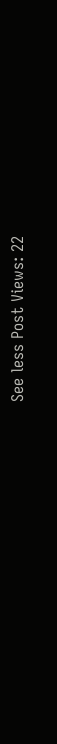See less Post Views: 22